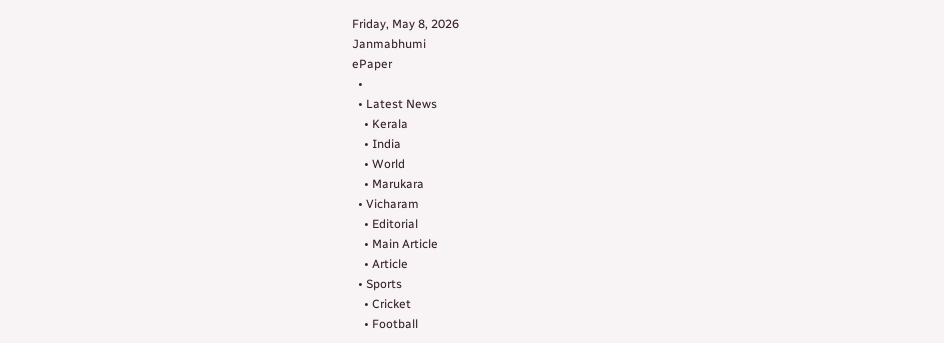Friday, May 8, 2026
Janmabhumi
ePaper
  •
  • Latest News
    • Kerala
    • India
    • World
    • Marukara
  • Vicharam
    • Editorial
    • Main Article
    • Article
  • Sports
    • Cricket
    • Football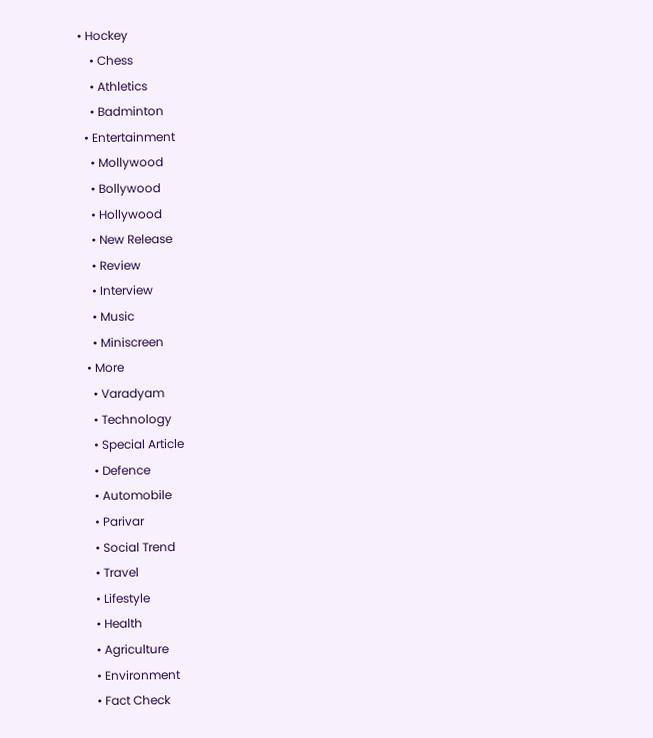• Hockey
    • Chess
    • Athletics
    • Badminton
  • Entertainment
    • Mollywood
    • Bollywood
    • Hollywood
    • New Release
    • Review
    • Interview
    • Music
    • Miniscreen
  • More
    • Varadyam
    • Technology
    • Special Article
    • Defence
    • Automobile
    • Parivar
    • Social Trend
    • Travel
    • Lifestyle
    • Health
    • Agriculture
    • Environment
    • Fact Check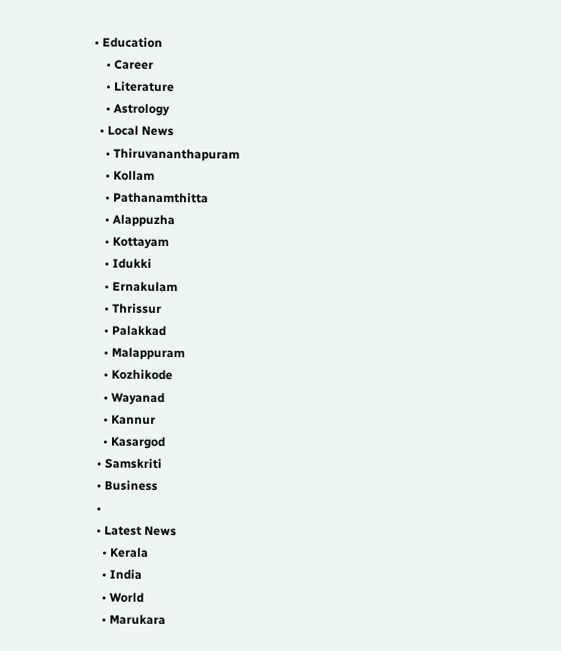• Education
    • Career
    • Literature
    • Astrology
  • Local News
    • Thiruvananthapuram
    • Kollam
    • Pathanamthitta
    • Alappuzha
    • Kottayam
    • Idukki
    • Ernakulam
    • Thrissur
    • Palakkad
    • Malappuram
    • Kozhikode
    • Wayanad
    • Kannur
    • Kasargod
  • Samskriti
  • Business
  •
  • Latest News
    • Kerala
    • India
    • World
    • Marukara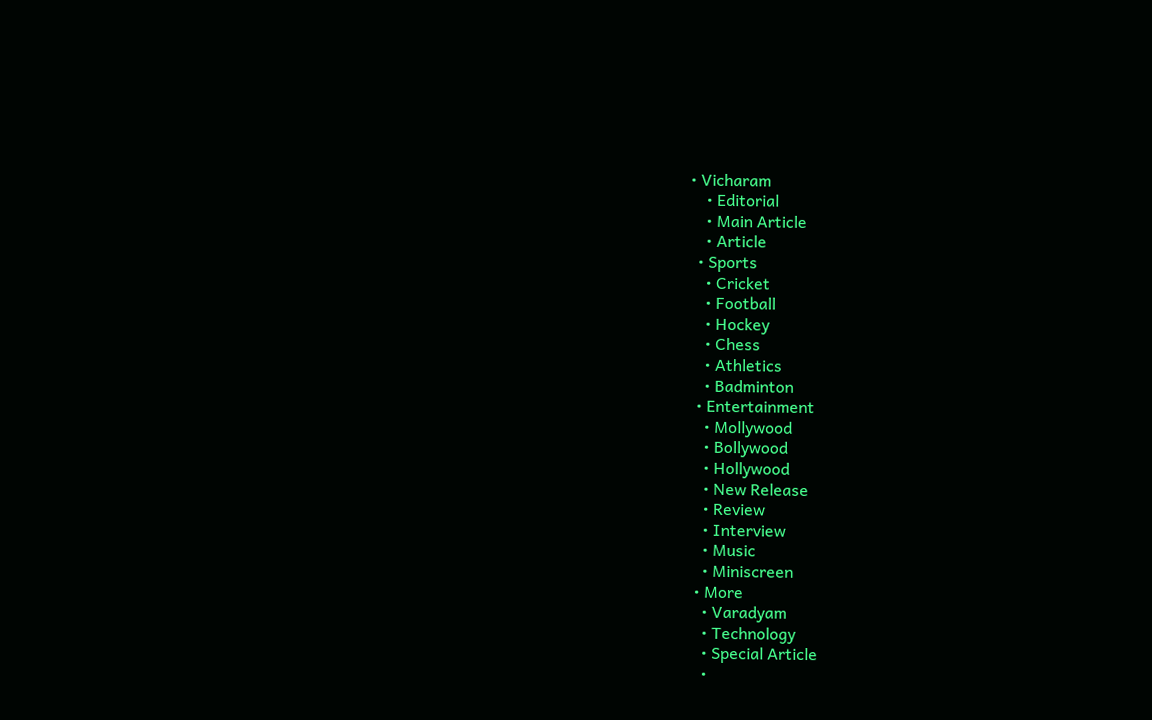• Vicharam
    • Editorial
    • Main Article
    • Article
  • Sports
    • Cricket
    • Football
    • Hockey
    • Chess
    • Athletics
    • Badminton
  • Entertainment
    • Mollywood
    • Bollywood
    • Hollywood
    • New Release
    • Review
    • Interview
    • Music
    • Miniscreen
  • More
    • Varadyam
    • Technology
    • Special Article
    •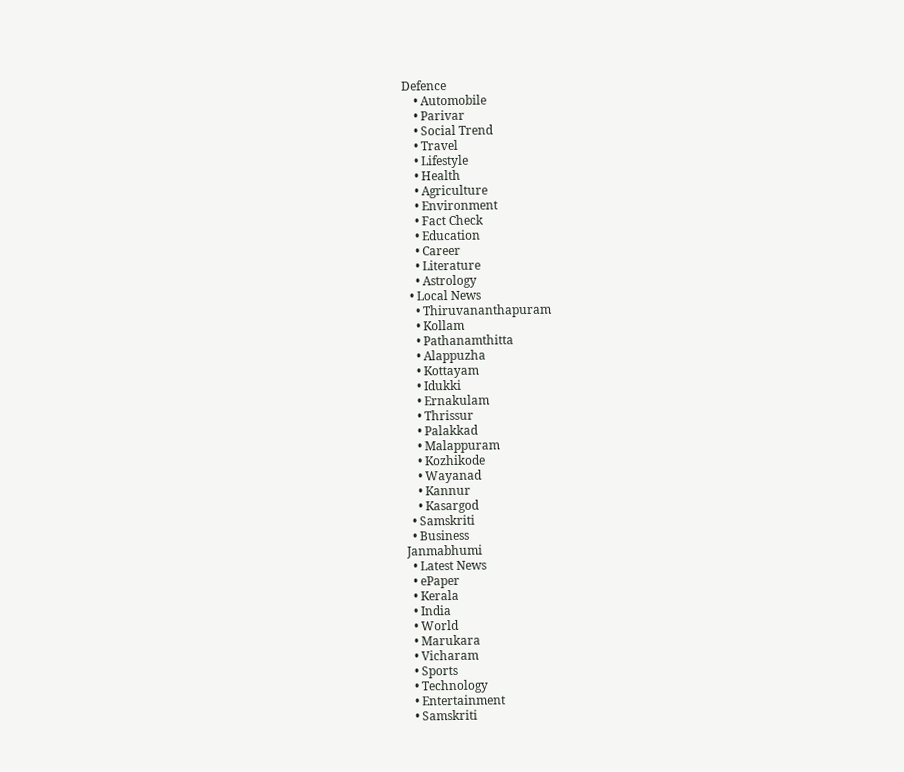Defence
    • Automobile
    • Parivar
    • Social Trend
    • Travel
    • Lifestyle
    • Health
    • Agriculture
    • Environment
    • Fact Check
    • Education
    • Career
    • Literature
    • Astrology
  • Local News
    • Thiruvananthapuram
    • Kollam
    • Pathanamthitta
    • Alappuzha
    • Kottayam
    • Idukki
    • Ernakulam
    • Thrissur
    • Palakkad
    • Malappuram
    • Kozhikode
    • Wayanad
    • Kannur
    • Kasargod
  • Samskriti
  • Business
Janmabhumi
  • Latest News
  • ePaper
  • Kerala
  • India
  • World
  • Marukara
  • Vicharam
  • Sports
  • Technology
  • Entertainment
  • Samskriti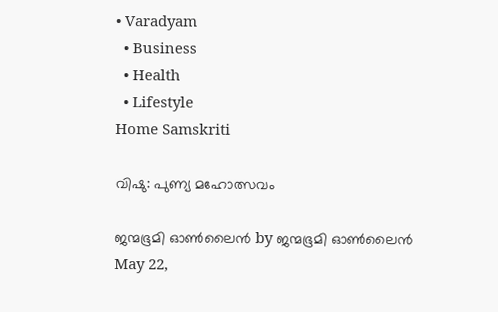• Varadyam
  • Business
  • Health
  • Lifestyle
Home Samskriti

വിഷു: പുണ്യ മഹോത്സവം

ജന്മഭൂമി ഓണ്‍ലൈന്‍ by ജന്മഭൂമി ഓണ്‍ലൈന്‍
May 22,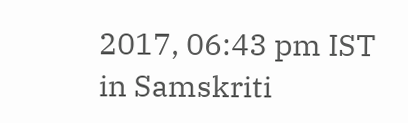2017, 06:43 pm IST
in Samskriti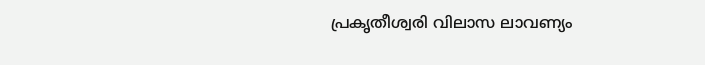പ്രകൃതീശ്വരി വിലാസ ലാവണ്യം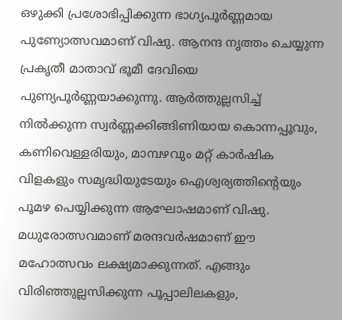ഒഴുക്കി പ്രശോഭിപ്പിക്കുന്ന ഭാഗ്യപൂര്‍ണ്ണമായ പുണ്യോത്സവമാണ് വിഷു. ആനന്ദ നൃത്തം ചെയ്യുന്ന പ്രകൃതീ മാതാവ് ഭൂമീ ദേവിയെ പുണ്യപൂര്‍ണ്ണയാക്കുന്നു. ആര്‍ത്തുല്ലസിച്ച് നില്‍ക്കുന്ന സ്വര്‍ണ്ണക്കിങ്ങിണിയായ കൊന്നപ്പൂവും, കണിവെള്ളരിയും, മാമ്പഴവും മറ്റ് കാര്‍ഷിക വിളകളും സമൃദ്ധിയുടേയും ഐശ്വര്യത്തിന്റെയും പൂമഴ പെയ്യിക്കുന്ന ആഘോഷമാണ് വിഷു. മധുരോത്സവമാണ് മരന്ദവര്‍ഷമാണ് ഈ മഹോത്സവം ലക്ഷ്യമാക്കുന്നത്. എങ്ങും വിരിഞ്ഞുല്ലസിക്കുന്ന പൂപ്പാലിലകളും,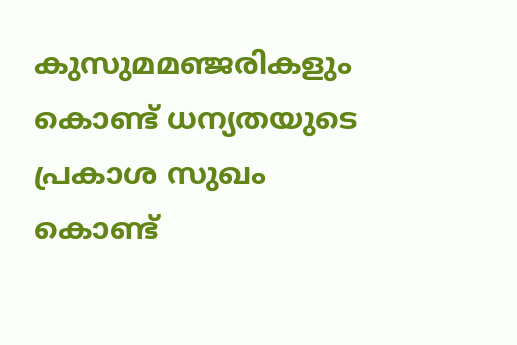കുസുമമഞ്ജരികളും കൊണ്ട് ധന്യതയുടെ പ്രകാശ സുഖം കൊണ്ട്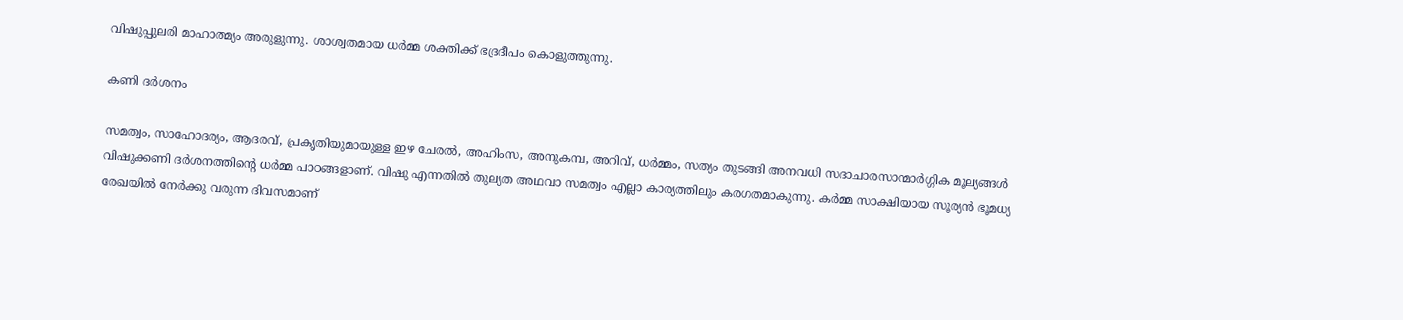വിഷുപ്പുലരി മാഹാത്മ്യം അരുളുന്നു. ശാശ്വതമായ ധര്‍മ്മ ശക്തിക്ക് ഭദ്രദീപം കൊളുത്തുന്നു.

കണി ദര്‍ശനം

സമത്വം, സാഹോദര്യം, ആദരവ്, പ്രകൃതിയുമായുള്ള ഇഴ ചേരല്‍, അഹിംസ, അനുകമ്പ, അറിവ്, ധര്‍മ്മം, സത്യം തുടങ്ങി അനവധി സദാചാരസാന്മാര്‍ഗ്ഗിക മൂല്യങ്ങള്‍ വിഷുക്കണി ദര്‍ശനത്തിന്റെ ധര്‍മ്മ പാഠങ്ങളാണ്. വിഷു എന്നതില്‍ തുല്യത അഥവാ സമത്വം എല്ലാ കാര്യത്തിലും കരഗതമാകുന്നു. കര്‍മ്മ സാക്ഷിയായ സൂര്യന്‍ ഭൂമധ്യ രേഖയില്‍ നേര്‍ക്കു വരുന്ന ദിവസമാണ്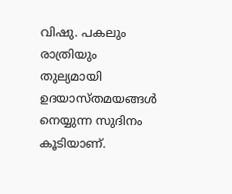വിഷു. പകലും രാത്രിയും തുല്യമായി ഉദയാസ്തമയങ്ങള്‍ നെയ്യുന്ന സുദിനം കൂടിയാണ്.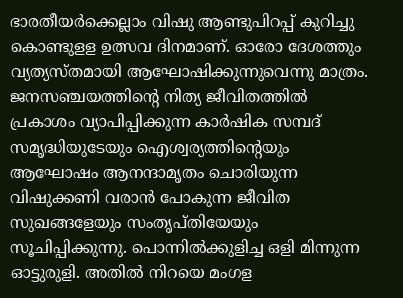ഭാരതീയര്‍ക്കെല്ലാം വിഷു ആണ്ടുപിറപ്പ് കുറിച്ചു കൊണ്ടുളള ഉത്സവ ദിനമാണ്. ഓരോ ദേശത്തും വ്യത്യസ്തമായി ആഘോഷിക്കുന്നുവെന്നു മാത്രം. ജനസഞ്ചയത്തിന്റെ നിത്യ ജീവിതത്തില്‍ പ്രകാശം വ്യാപിപ്പിക്കുന്ന കാര്‍ഷിക സമ്പദ് സമൃദ്ധിയുടേയും ഐശ്വര്യത്തിന്റെയും ആഘോഷം ആനന്ദാമൃതം ചൊരിയുന്ന വിഷുക്കണി വരാന്‍ പോകുന്ന ജീവിത സുഖങ്ങളേയും സംതൃപ്തിയേയും സൂചിപ്പിക്കുന്നു. പൊന്നില്‍ക്കുളിച്ച ഒളി മിന്നുന്ന ഓട്ടുരുളി. അതില്‍ നിറയെ മംഗള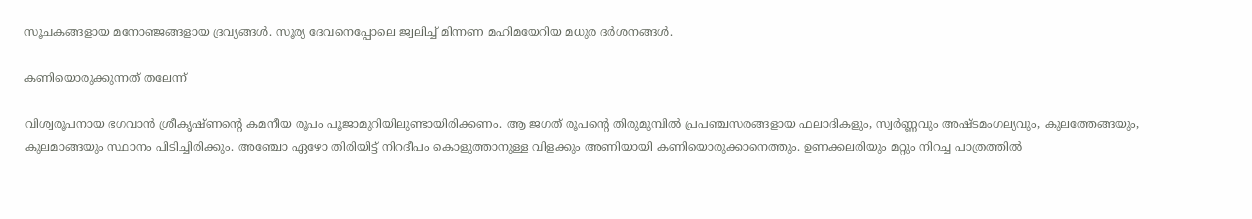സൂചകങ്ങളായ മനോഞ്ജങ്ങളായ ദ്രവ്യങ്ങള്‍. സൂര്യ ദേവനെപ്പോലെ ജ്വലിച്ച് മിന്നണ മഹിമയേറിയ മധുര ദര്‍ശനങ്ങള്‍.

കണിയൊരുക്കുന്നത് തലേന്ന്

വിശ്വരൂപനായ ഭഗവാന്‍ ശ്രീകൃഷ്ണന്റെ കമനീയ രൂപം പൂജാമുറിയിലുണ്ടായിരിക്കണം. ആ ജഗത് രൂപന്റെ തിരുമുമ്പില്‍ പ്രപഞ്ചസരങ്ങളായ ഫലാദികളും, സ്വര്‍ണ്ണവും അഷ്ടമംഗല്യവും, കുലത്തേങ്ങയും, കുലമാങ്ങയും സ്ഥാനം പിടിച്ചിരിക്കും. അഞ്ചോ ഏഴോ തിരിയിട്ട് നിറദീപം കൊളുത്താനുള്ള വിളക്കും അണിയായി കണിയൊരുക്കാനെത്തും. ഉണക്കലരിയും മറ്റും നിറച്ച പാത്രത്തില്‍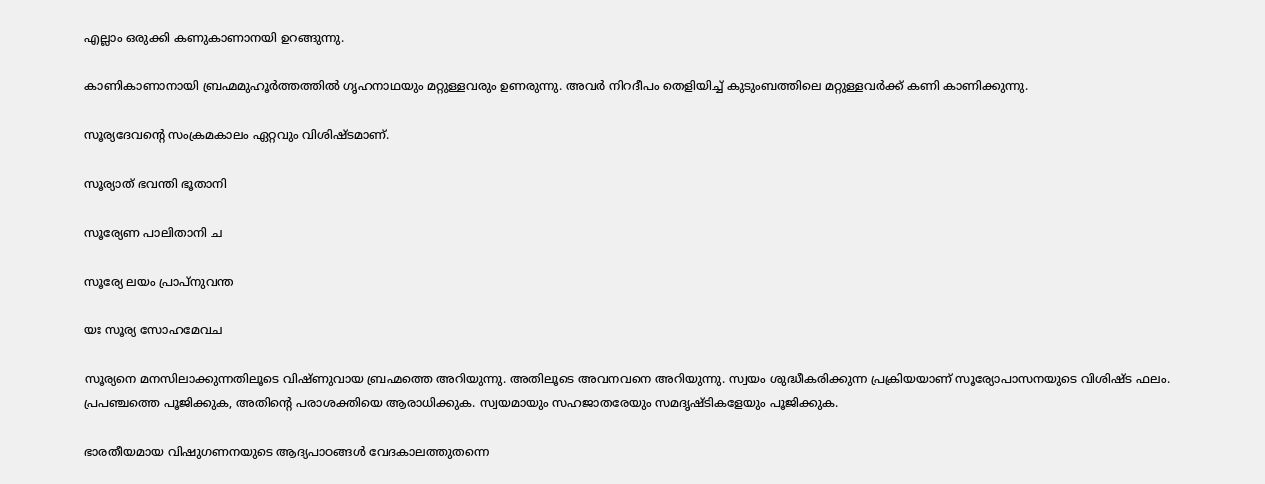എല്ലാം ഒരുക്കി കണുകാണാനയി ഉറങ്ങുന്നു.

കാണികാണാനായി ബ്രഹ്മമുഹൂര്‍ത്തത്തില്‍ ഗൃഹനാഥയും മറ്റുള്ളവരും ഉണരുന്നു. അവര്‍ നിറദീപം തെളിയിച്ച് കുടുംബത്തിലെ മറ്റുള്ളവര്‍ക്ക് കണി കാണിക്കുന്നു.

സൂര്യദേവന്റെ സംക്രമകാലം ഏറ്റവും വിശിഷ്ടമാണ്.

സൂര്യാത് ഭവന്തി ഭൂതാനി

സൂര്യേണ പാലിതാനി ച

സൂര്യേ ലയം പ്രാപ്‌നുവന്ത

യഃ സൂര്യ സോഹമേവച

സൂര്യനെ മനസിലാക്കുന്നതിലൂടെ വിഷ്ണുവായ ബ്രഹ്മത്തെ അറിയുന്നു. അതിലൂടെ അവനവനെ അറിയുന്നു. സ്വയം ശുദ്ധീകരിക്കുന്ന പ്രക്രിയയാണ് സൂര്യോപാസനയുടെ വിശിഷ്ട ഫലം. പ്രപഞ്ചത്തെ പൂജിക്കുക, അതിന്റെ പരാശക്തിയെ ആരാധിക്കുക. സ്വയമായും സഹജാതരേയും സമദൃഷ്ടികളേയും പൂജിക്കുക.

ഭാരതീയമായ വിഷുഗണനയുടെ ആദ്യപാഠങ്ങള്‍ വേദകാലത്തുതന്നെ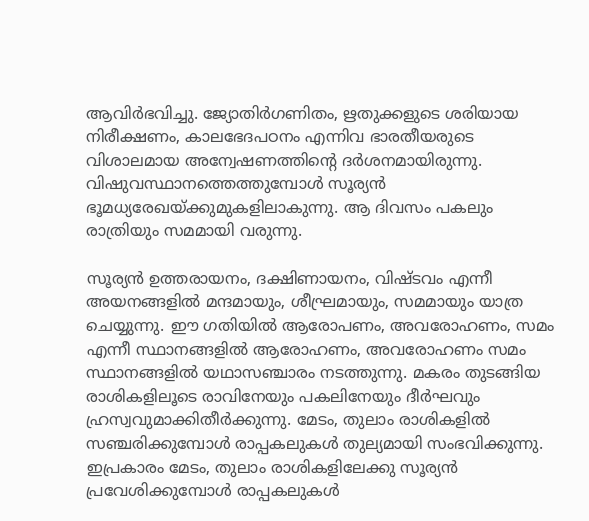ആവിര്‍ഭവിച്ചു. ജ്യോതിര്‍ഗണിതം, ഋതുക്കളുടെ ശരിയായ നിരീക്ഷണം, കാലഭേദപഠനം എന്നിവ ഭാരതീയരുടെ വിശാലമായ അന്വേഷണത്തിന്റെ ദര്‍ശനമായിരുന്നു. വിഷുവസ്ഥാനത്തെത്തുമ്പോള്‍ സൂര്യന്‍ ഭൂമധ്യരേഖയ്‌ക്കുമുകളിലാകുന്നു. ആ ദിവസം പകലും രാത്രിയും സമമായി വരുന്നു.

സൂര്യന്‍ ഉത്തരായനം, ദക്ഷിണായനം, വിഷ്ടവം എന്നീ അയനങ്ങളില്‍ മന്ദമായും, ശീഘ്രമായും, സമമായും യാത്ര ചെയ്യുന്നു. ഈ ഗതിയില്‍ ആരോപണം, അവരോഹണം, സമം എന്നീ സ്ഥാനങ്ങളില്‍ ആരോഹണം, അവരോഹണം സമം സ്ഥാനങ്ങളില്‍ യഥാസഞ്ചാരം നടത്തുന്നു. മകരം തുടങ്ങിയ രാശികളിലൂടെ രാവിനേയും പകലിനേയും ദീര്‍ഘവും ഹ്രസ്വവുമാക്കിതീര്‍ക്കുന്നു. മേടം, തുലാം രാശികളില്‍ സഞ്ചരിക്കുമ്പോള്‍ രാപ്പകലുകള്‍ തുല്യമായി സംഭവിക്കുന്നു. ഇപ്രകാരം മേടം, തുലാം രാശികളിലേക്കു സൂര്യന്‍ പ്രവേശിക്കുമ്പോള്‍ രാപ്പകലുകള്‍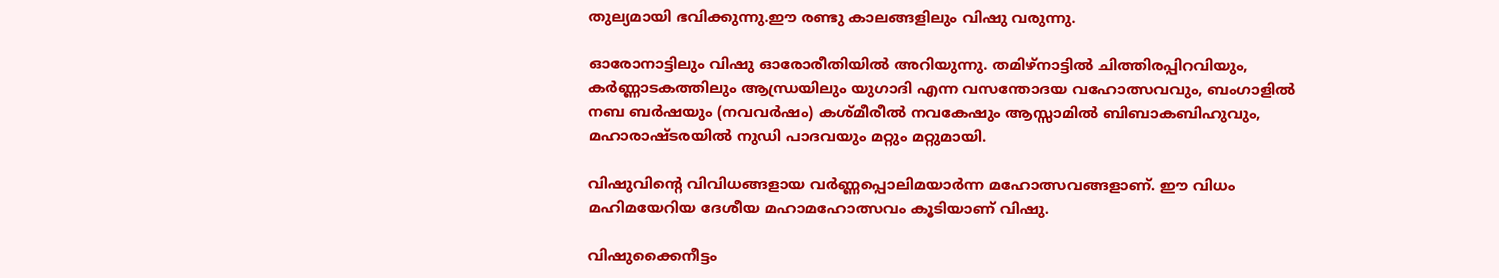തുല്യമായി ഭവിക്കുന്നു.ഈ രണ്ടു കാലങ്ങളിലും വിഷു വരുന്നു.

ഓരോനാട്ടിലും വിഷു ഓരോരീതിയില്‍ അറിയുന്നു. തമിഴ്‌നാട്ടില്‍ ചിത്തിരപ്പിറവിയും, കര്‍ണ്ണാടകത്തിലും ആന്ധ്രയിലും യുഗാദി എന്ന വസന്തോദയ വഹോത്സവവും, ബംഗാളില്‍ നബ ബര്‍ഷയും (നവവര്‍ഷം) കശ്മീരീല്‍ നവകേഷും ആസ്സാമില്‍ ബിബാകബിഹുവും, മഹാരാഷ്ടരയില്‍ നുഡി പാദവയും മറ്റും മറ്റുമായി.

വിഷുവിന്റെ വിവിധങ്ങളായ വര്‍ണ്ണപ്പൊലിമയാര്‍ന്ന മഹോത്സവങ്ങളാണ്. ഈ വിധം മഹിമയേറിയ ദേശീയ മഹാമഹോത്സവം കൂടിയാണ് വിഷു.

വിഷുക്കൈനീട്ടം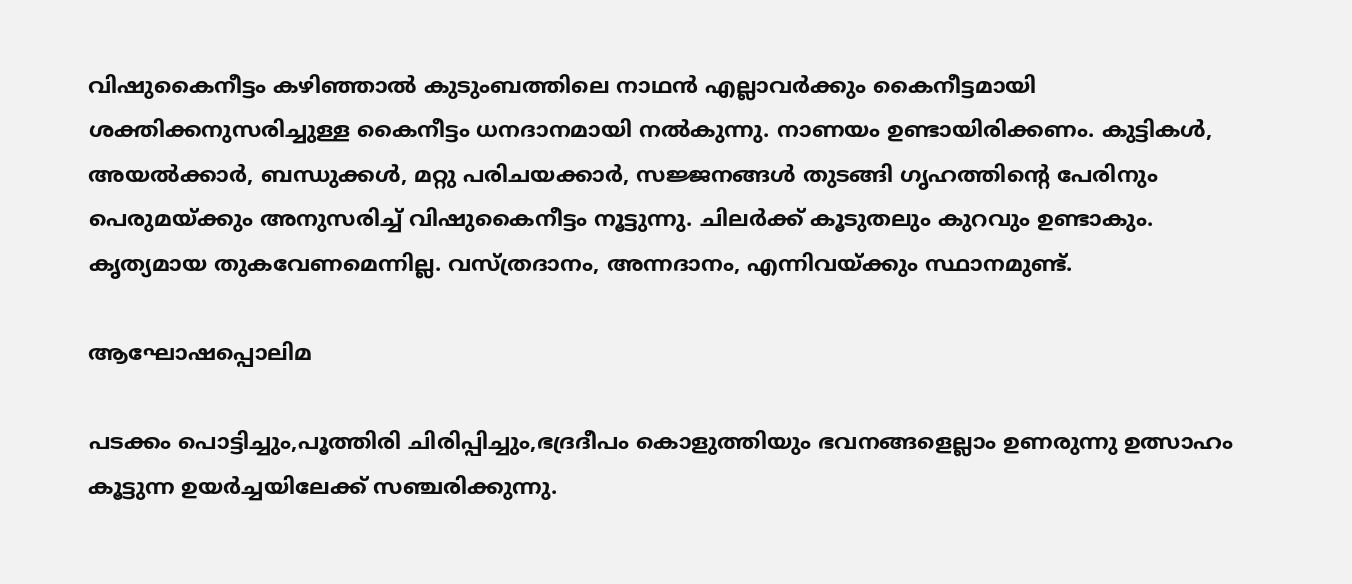വിഷുകൈനീട്ടം കഴിഞ്ഞാല്‍ കുടുംബത്തിലെ നാഥന്‍ എല്ലാവര്‍ക്കും കൈനീട്ടമായി ശക്തിക്കനുസരിച്ചുള്ള കൈനീട്ടം ധനദാനമായി നല്‍കുന്നു. നാണയം ഉണ്ടായിരിക്കണം. കുട്ടികള്‍, അയല്‍ക്കാര്‍, ബന്ധുക്കള്‍, മറ്റു പരിചയക്കാര്‍, സജ്ജനങ്ങള്‍ തുടങ്ങി ഗൃഹത്തിന്റെ പേരിനും പെരുമയ്‌ക്കും അനുസരിച്ച് വിഷുകൈനീട്ടം നൂട്ടുന്നു. ചിലര്‍ക്ക് കൂടുതലും കുറവും ഉണ്ടാകും. കൃത്യമായ തുകവേണമെന്നില്ല. വസ്ത്രദാനം, അന്നദാനം, എന്നിവയ്‌ക്കും സ്ഥാനമുണ്ട്.

ആഘോഷപ്പൊലിമ

പടക്കം പൊട്ടിച്ചും,പൂത്തിരി ചിരിപ്പിച്ചും,ഭദ്രദീപം കൊളുത്തിയും ഭവനങ്ങളെല്ലാം ഉണരുന്നു ഉത്സാഹം കൂട്ടുന്ന ഉയര്‍ച്ചയിലേക്ക് സഞ്ചരിക്കുന്നു.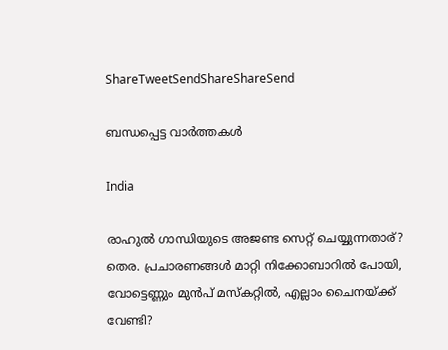ShareTweetSendShareShareSend

ബന്ധപ്പെട്ട വാര്‍ത്തകള്‍

India

രാഹുല്‍ ഗാന്ധിയുടെ അജണ്ട സെറ്റ് ചെയ്യുന്നതാര്? തെര. പ്രചാരണങ്ങള്‍ മാറ്റി നിക്കോബാറില്‍ പോയി, വോട്ടെണ്ണും മുന്‍പ് മസ്കറ്റില്‍, എല്ലാം ചൈനയ്‌ക്ക് വേണ്ടി?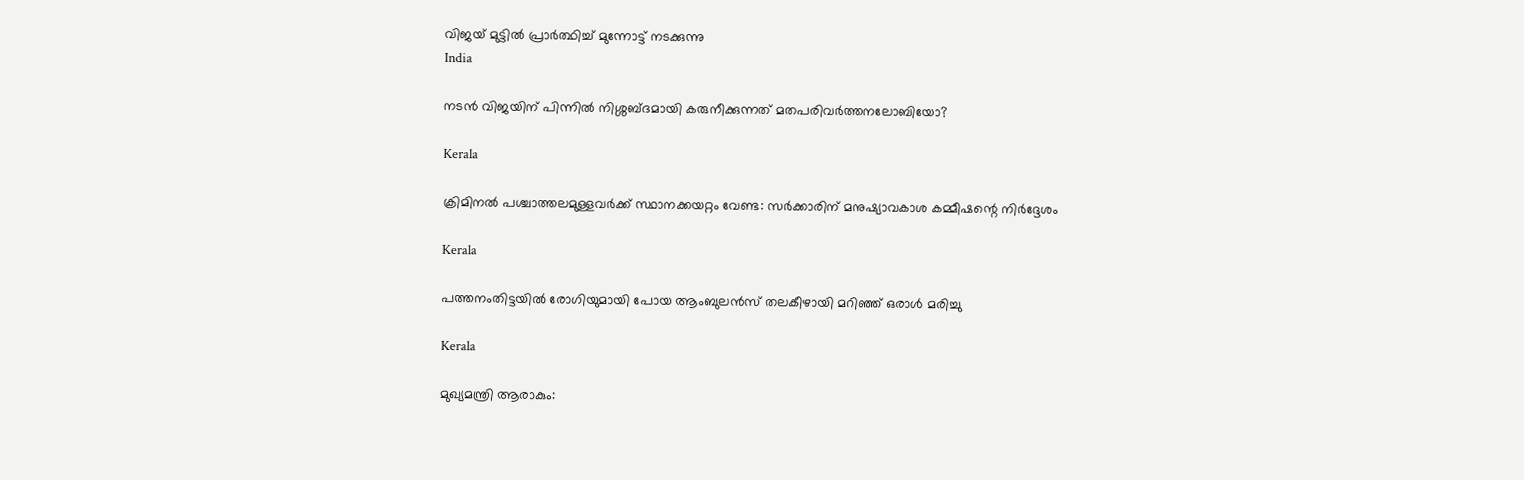വിജയ് മുട്ടില്‍ പ്രാര്‍ത്ഥിച്ച് മുന്നോട്ട് നടക്കുന്നു
India

നടന്‍ വിജയിന് പിന്നില്‍ നിശ്ശബ്ദമായി കരുനീക്കുന്നത് മതപരിവര്‍ത്തനലോബിയോ?

Kerala

ക്രിമിനല്‍ പശ്ചാത്തലമുള്ളവര്‍ക്ക് സ്ഥാനക്കയറ്റം വേണ്ട: സര്‍ക്കാരിന് മനുഷ്യാവകാശ കമ്മീഷന്റെ നിര്‍ദ്ദേശം

Kerala

പത്തനംതിട്ടയില്‍ രോഗിയുമായി പോയ ആംബുലന്‍സ് തലകീഴായി മറിഞ്ഞ് ഒരാള്‍ മരിച്ചു

Kerala

മുഖ്യമന്ത്രി ആരാകും: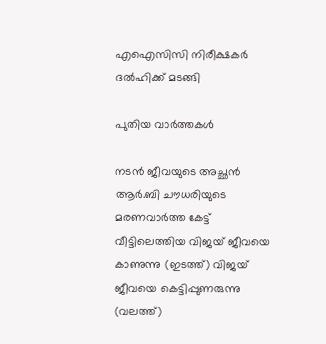എഐസിസി നിരീക്ഷകര്‍ ദല്‍ഹിക്ക് മടങ്ങി

പുതിയ വാര്‍ത്തകള്‍

നടന്‍ ജീവയുടെ അച്ഛന്‍ ആര്‍.ബി ചൗധരിയുടെ മരണവാര്‍ത്ത കേട്ട് വീട്ടിലെത്തിയ വിജയ് ജീവയെ കാണുന്നു (ഇടത്ത്) വിജയ് ജീവയെ കെട്ടിപ്പുണരുന്നു (വലത്ത്)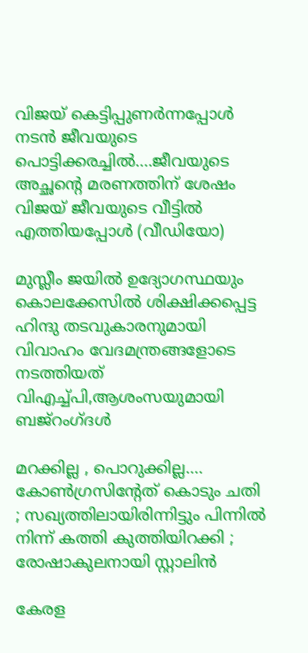വിജയ് കെട്ടിപ്പുണര്‍ന്നപ്പോള്‍ നടന്‍ ജീവയുടെ പൊട്ടിക്കരച്ചില്‍….ജീവയുടെ അച്ഛന്റെ മരണത്തിന് ശേഷം വിജയ് ജീവയുടെ വീട്ടില്‍ എത്തിയപ്പോള്‍ (വീഡിയോ)

മുസ്ലീം ജയില്‍ ഉദ്യോഗസ്ഥയും കൊലക്കേസില്‍ ശിക്ഷിക്കപ്പെട്ട ഹിന്ദു തടവുകാരനുമായി വിവാഹം വേദമന്ത്രങ്ങളോടെ നടത്തിയത് വിഎച്ച്പി,ആശംസയുമായി ബജ്‌റംഗ്ദള്‍

മറക്കില്ല , പൊറുക്കില്ല…. കോൺഗ്രസിൻ്റേത് കൊടും ചതി ; സഖ്യത്തിലായിരിന്നിട്ടും പിന്നിൽ നിന്ന് കത്തി കുത്തിയിറക്കി ; രോഷാകുലനായി സ്റ്റാലിൻ

കേരള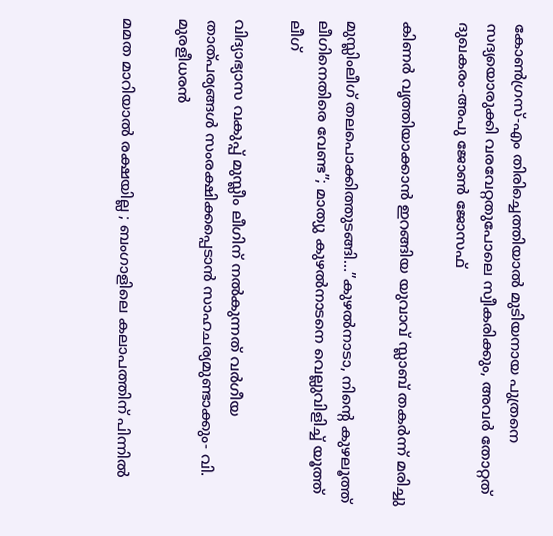കോണ്‍ഗ്രസ്-എം തിരിച്ചെത്തിയാല്‍ മുടിയനായ പുത്രനെ സദ്യയൊരുക്കി വരവേറ്റതുപോലെ സ്വീകരിക്കും, അവര്‍ തോറ്റത് ദുഖകരം-അപു ജോണ്‍ ജോസഫ്

കിണര്‍ വൃത്തിയാക്കാന്‍ ഇറങ്ങിയ യുവാവ് സ്ലാബ് തകര്‍ന്ന് മരിച്ചു

മുസ്ലിംലീഗ് തലപൊക്കിത്തുടങ്ങി…”കുഴൽനാടാ, നിന്റെ കുഴലൂത്ത് ലീഗിനെതിരെ വേണ്ട”; മാത്യു കുഴൽനാടനെ വെല്ലുവിളിച്ച് യൂത്ത് ലീഗ്

വിദ്യാഭ്യാസ വകുപ്പ് മുസ്ലീം ലീഗിന് നല്‍കുന്നത് വര്‍ഗീയ താത്പര്യങ്ങള്‍ സംരക്ഷിക്കപ്പെടാന്‍ സാഹചര്യമുണ്ടാക്കും- വി. മുരളീധരന്‍

മമത മാറിയാൽ രക്ഷയില്ല ; ബംഗാളിലെ കലാപത്തിന് പിന്നിൽ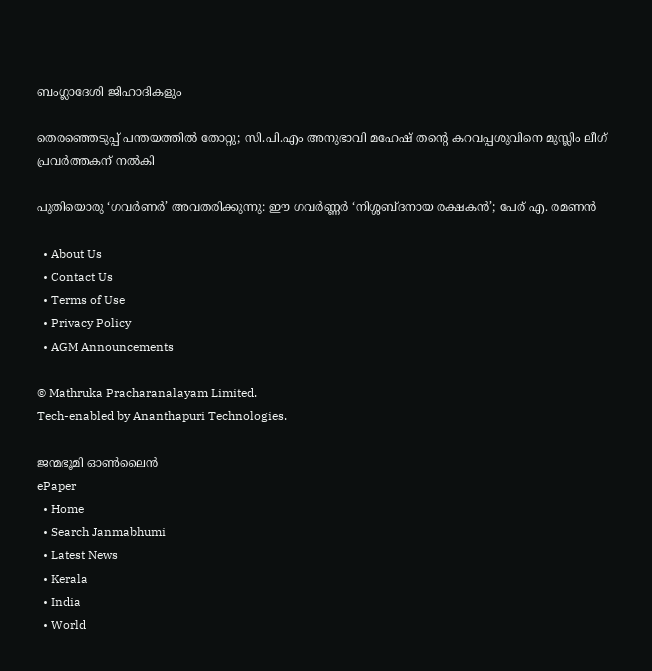ബംഗ്ലാദേശി ജിഹാദികളും

തെരഞ്ഞെടുപ്പ് പന്തയത്തില്‍ തോറ്റു; സി.പി.എം അനുഭാവി മഹേഷ് തന്റെ കറവപ്പശുവിനെ മുസ്ലിം ലീഗ് പ്രവര്‍ത്തകന് നല്‍കി

പുതിയൊരു ‘ഗവർണർ’ അവതരിക്കുന്നു: ഈ ഗവർണ്ണർ ‘നിശ്ശബ്ദനായ രക്ഷകൻ’; പേര് എ. രമണൻ

  • About Us
  • Contact Us
  • Terms of Use
  • Privacy Policy
  • AGM Announcements

© Mathruka Pracharanalayam Limited.
Tech-enabled by Ananthapuri Technologies.

ജന്മഭൂമി ഓണ്‍ലൈന്‍
ePaper
  • Home
  • Search Janmabhumi
  • Latest News
  • Kerala
  • India
  • World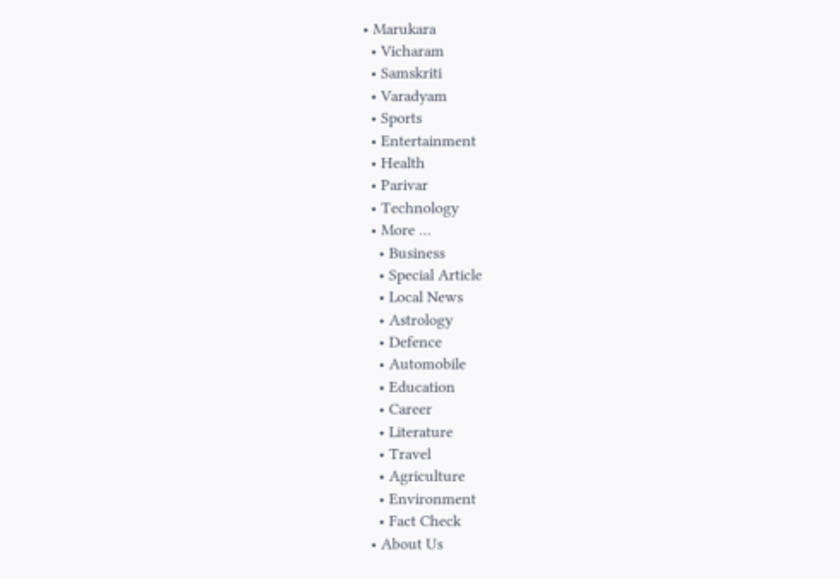• Marukara
  • Vicharam
  • Samskriti
  • Varadyam
  • Sports
  • Entertainment
  • Health
  • Parivar
  • Technology
  • More …
    • Business
    • Special Article
    • Local News
    • Astrology
    • Defence
    • Automobile
    • Education
    • Career
    • Literature
    • Travel
    • Agriculture
    • Environment
    • Fact Check
  • About Us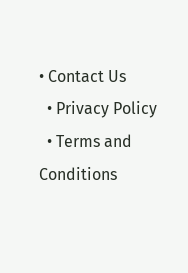• Contact Us
  • Privacy Policy
  • Terms and Conditions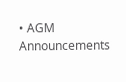• AGM Announcements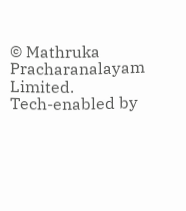© Mathruka Pracharanalayam Limited.
Tech-enabled by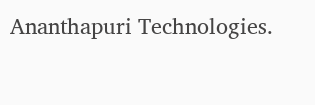Ananthapuri Technologies.